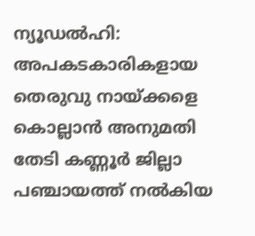ന്യൂഡൽഹി: അപകടകാരികളായ തെരുവു നായ്ക്കളെ കൊല്ലാൻ അനുമതി തേടി കണ്ണൂർ ജില്ലാ പഞ്ചായത്ത് നൽകിയ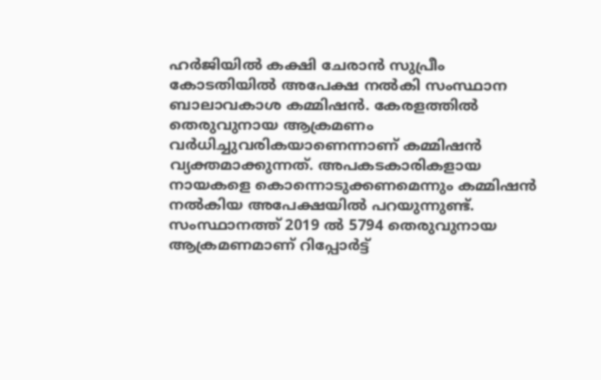ഹർജിയിൽ കക്ഷി ചേരാൻ സുപ്രീം കോടതിയിൽ അപേക്ഷ നൽകി സംസ്ഥാന ബാലാവകാശ കമ്മിഷൻ. കേരളത്തിൽ തെരുവുനായ ആക്രമണം വർധിച്ചുവരികയാണെന്നാണ് കമ്മിഷൻ വ്യക്തമാക്കുന്നത്. അപകടകാരികളായ നായകളെ കൊന്നൊടുക്കണമെന്നും കമ്മിഷൻ നൽകിയ അപേക്ഷയിൽ പറയുന്നുണ്ട്.
സംസ്ഥാനത്ത് 2019 ൽ 5794 തെരുവുനായ ആക്രമണമാണ് റിപ്പോർട്ട്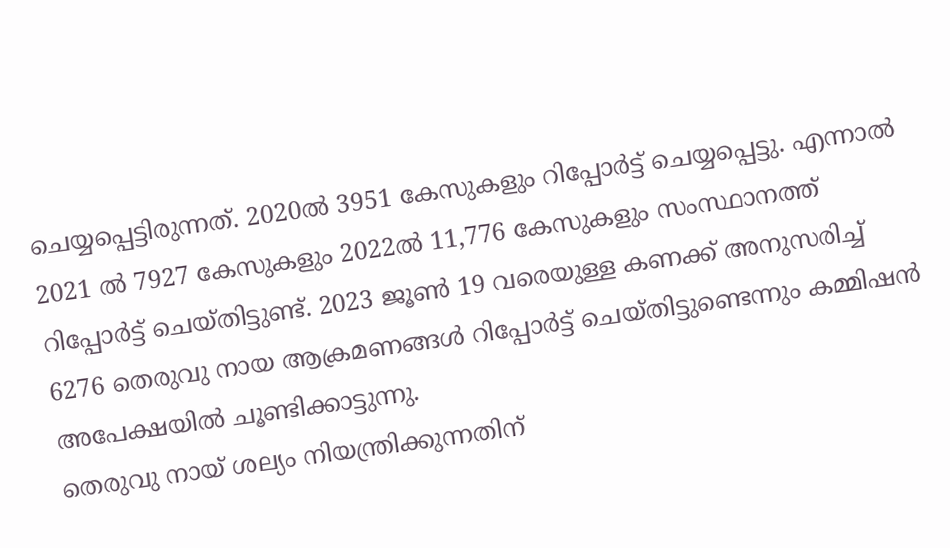ചെയ്യപ്പെട്ടിരുന്നത്. 2020ൽ 3951 കേസുകളും റിപ്പോർട്ട് ചെയ്യപ്പെട്ടു. എന്നാൽ 2021 ൽ 7927 കേസുകളും 2022ൽ 11,776 കേസുകളും സംസ്ഥാനത്ത് റിപ്പോർട്ട് ചെയ്തിട്ടുണ്ട്. 2023 ജൂൺ 19 വരെയുള്ള കണക്ക് അനുസരിച്ച് 6276 തെരുവു നായ ആക്രമണങ്ങൾ റിപ്പോർട്ട് ചെയ്തിട്ടുണ്ടെന്നും കമ്മിഷൻ അപേക്ഷയിൽ ചൂണ്ടിക്കാട്ടുന്നു.
തെരുവു നായ് ശല്യം നിയന്ത്രിക്കുന്നതിന്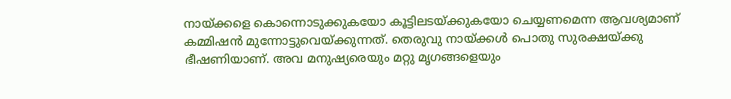നായ്ക്കളെ കൊന്നൊടുക്കുകയോ കൂട്ടിലടയ്ക്കുകയോ ചെയ്യണമെന്ന ആവശ്യമാണ് കമ്മിഷൻ മുന്നോട്ടുവെയ്ക്കുന്നത്. തെരുവു നായ്ക്കൾ പൊതു സുരക്ഷയ്ക്കു ഭീഷണിയാണ്. അവ മനുഷ്യരെയും മറ്റു മൃഗങ്ങളെയും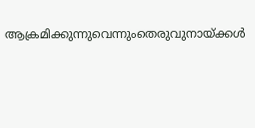ആക്രമിക്കുന്നുവെന്നുംതെരുവുനായ്ക്കൾ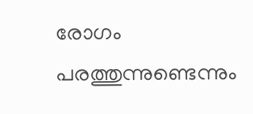രോഗം പരത്തുന്നുണ്ടെന്നും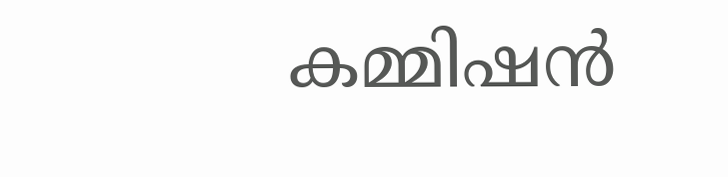കമ്മിഷൻ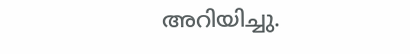അറിയിച്ചു.